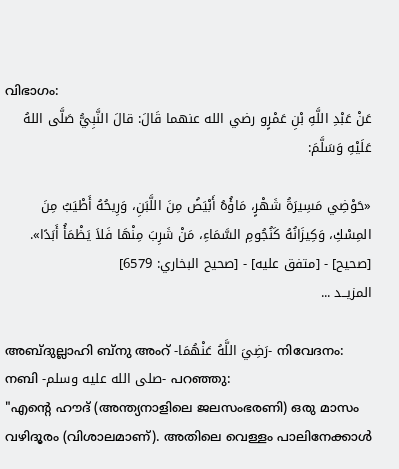വിഭാഗം:
عَنْ عَبْدِ اللَّهِ بْنِ عَمْرٍو رضي الله عنهما قَالَ: قالَ النَّبِيُّ صَلَّى اللهُ عَلَيْهِ وَسَلَّمَ:

«حَوْضِي مَسِيرَةُ شَهْرٍ، مَاؤُهُ أَبْيَضُ مِنَ اللَّبَنِ، وَرِيحُهُ أَطْيَبُ مِنَ المِسْكِ، وَكِيزَانُهُ كَنُجُومِ السَّمَاءِ، مَنْ شَرِبَ مِنْهَا فَلاَ يَظْمَأُ أَبَدًا».
[صحيح] - [متفق عليه] - [صحيح البخاري: 6579]
المزيــد ...

അബ്ദുല്ലാഹി ബ്‌നു അംറ് -رَضِيَ اللَّهُ عَنْهُمَا- നിവേദനം: നബി -صلى الله عليه وسلم- പറഞ്ഞു:
"എൻ്റെ ഹൗദ് (അന്ത്യനാളിലെ ജലസംഭരണി) ഒരു മാസം വഴിദൂരം (വിശാലമാണ്). അതിലെ വെള്ളം പാലിനേക്കാൾ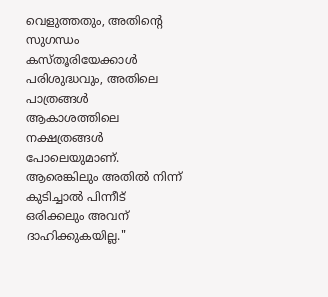വെളുത്തതും, അതിൻ്റെ സുഗന്ധം കസ്തൂരിയേക്കാൾ പരിശുദ്ധവും, അതിലെ പാത്രങ്ങൾ ആകാശത്തിലെ നക്ഷത്രങ്ങൾ പോലെയുമാണ്. ആരെങ്കിലും അതിൽ നിന്ന് കുടിച്ചാൽ പിന്നീട് ഒരിക്കലും അവന് ദാഹിക്കുകയില്ല."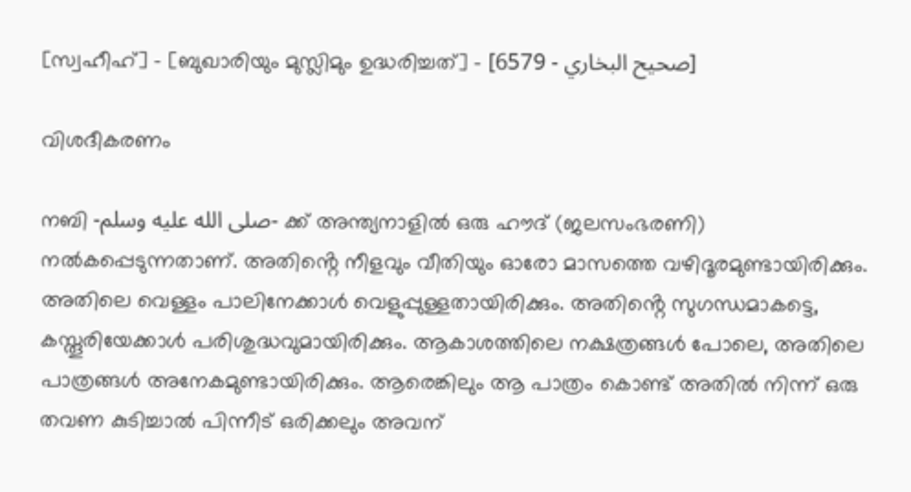[സ്വഹീഹ്] - [ബുഖാരിയും മുസ്ലിമും ഉദ്ധരിച്ചത്] - [صحيح البخاري - 6579]

വിശദീകരണം

നബി -صلى الله عليه وسلم- ക്ക് അന്ത്യനാളിൽ ഒരു ഹൗദ് (ജലസംഭരണി) നൽകപ്പെടുന്നതാണ്. അതിൻ്റെ നീളവും വീതിയും ഓരോ മാസത്തെ വഴിദൂരമുണ്ടായിരിക്കും. അതിലെ വെള്ളം പാലിനേക്കാൾ വെളുപ്പുള്ളതായിരിക്കും. അതിൻ്റെ സുഗന്ധമാകട്ടെ, കസ്തൂരിയേക്കാൾ പരിശുദ്ധവുമായിരിക്കും. ആകാശത്തിലെ നക്ഷത്രങ്ങൾ പോലെ, അതിലെ പാത്രങ്ങൾ അനേകമുണ്ടായിരിക്കും. ആരെങ്കിലും ആ പാത്രം കൊണ്ട് അതിൽ നിന്ന് ഒരു തവണ കുടിച്ചാൽ പിന്നീട് ഒരിക്കലും അവന്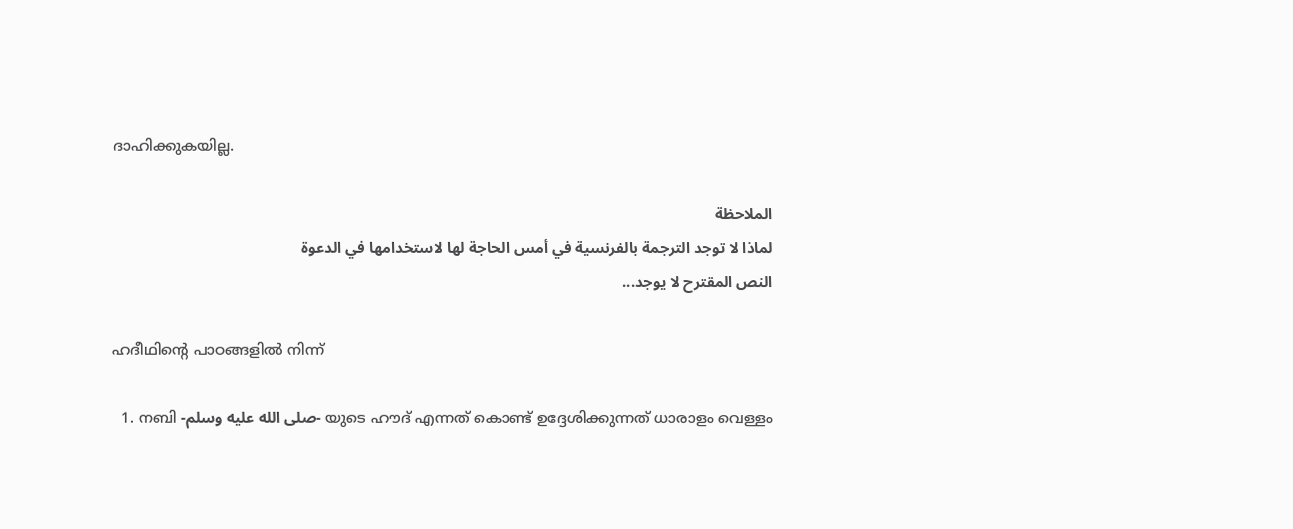ദാഹിക്കുകയില്ല.

الملاحظة
لماذا لا توجد الترجمة بالفرنسية في أمس الحاجة لها لاستخدامها في الدعوة
النص المقترح لا يوجد...

ഹദീഥിൻ്റെ പാഠങ്ങളിൽ നിന്ന്

  1. നബി -صلى الله عليه وسلم- യുടെ ഹൗദ് എന്നത് കൊണ്ട് ഉദ്ദേശിക്കുന്നത് ധാരാളം വെള്ളം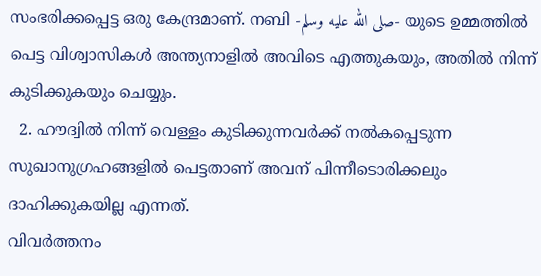സംഭരിക്കപ്പെട്ട ഒരു കേന്ദ്രമാണ്. നബി -صلى الله عليه وسلم- യുടെ ഉമ്മത്തിൽ പെട്ട വിശ്വാസികൾ അന്ത്യനാളിൽ അവിടെ എത്തുകയും, അതിൽ നിന്ന് കുടിക്കുകയും ചെയ്യും.
  2. ഹൗദ്വിൽ നിന്ന് വെള്ളം കുടിക്കുന്നവർക്ക് നൽകപ്പെടുന്ന സുഖാനുഗ്രഹങ്ങളിൽ പെട്ടതാണ് അവന് പിന്നീടൊരിക്കലും ദാഹിക്കുകയില്ല എന്നത്.
വിവർത്തനം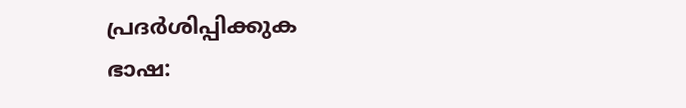പ്രദർശിപ്പിക്കുക
ഭാഷ: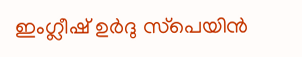ഇംഗ്ലീഷ് ഉർദു സ്‌പെയിൻ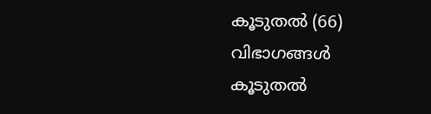കൂടുതൽ (66)
വിഭാഗങ്ങൾ
കൂടുതൽ